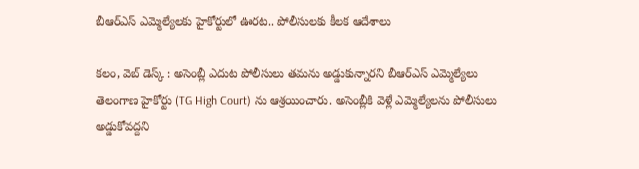బీఆర్ఎస్ ఎమ్మెల్యేలకు హైకోర్టులో ఊరట.. పోలీసులకు కీలక ఆదేశాలు

కలం, వెబ్ డెస్క్ : అసెంబ్లీ ఎదుట పోలీసులు తమను అడ్డుకున్నారని బీఆర్ఎస్ ఎమ్మెల్యేలు తెలంగాణ హైకోర్టు (TG High Court) ను ఆశ్రయించారు. అసెంబ్లీకి వెళ్లే ఎమ్మెల్యేలను పోలీసులు అడ్డుకోవద్దని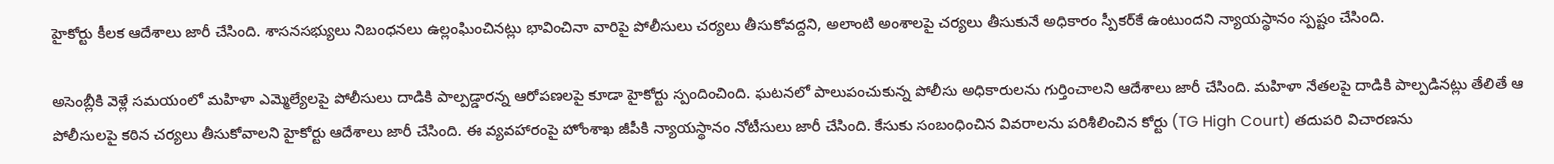హైకోర్టు కీలక ఆదేశాలు జారీ చేసింది. శాసనసభ్యులు నిబంధనలు ఉల్లంఘించినట్లు భావించినా వారిపై పోలీసులు చర్యలు తీసుకోవద్దని, అలాంటి అంశాలపై చర్యలు తీసుకునే అధికారం స్పీకర్‌కే ఉంటుందని న్యాయస్థానం స్పష్టం చేసింది.

అసెంబ్లీకి వెళ్లే సమయంలో మహిళా ఎమ్మెల్యేలపై పోలీసులు దాడికి పాల్పడ్డారన్న ఆరోపణలపై కూడా హైకోర్టు స్పందించింది. ఘటనలో పాలుపంచుకున్న పోలీసు అధికారులను గుర్తించాలని ఆదేశాలు జారీ చేసింది. మహిళా నేతలపై దాడికి పాల్పడినట్లు తేలితే ఆ పోలీసులపై కఠిన చర్యలు తీసుకోవాలని హైకోర్టు ఆదేశాలు జారీ చేసింది. ఈ వ్యవహారంపై హోంశాఖ జీపీకి న్యాయస్థానం నోటీసులు జారీ చేసింది. కేసుకు సంబంధించిన వివరాలను పరిశీలించిన కోర్టు (TG High Court) తదుపరి విచారణను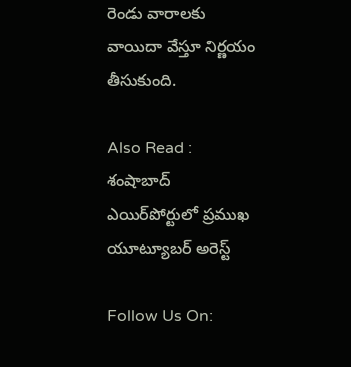రెండు వారాలకు వాయిదా వేస్తూ నిర్ణయం తీసుకుంది.

Also Read : శంషాబాద్ ఎయిర్‌పోర్టులో ప్రముఖ యూట్యూబర్ అరెస్ట్

Follow Us On: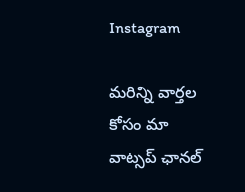Instagram

మ‌రిన్ని వార్త‌ల కోసం మా వాట్స‌ప్ ఛాన‌ల్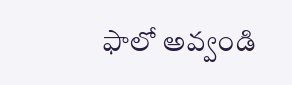ఫాలో అవ్వండి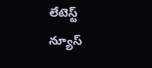లేటెస్ట్ న్యూస్‌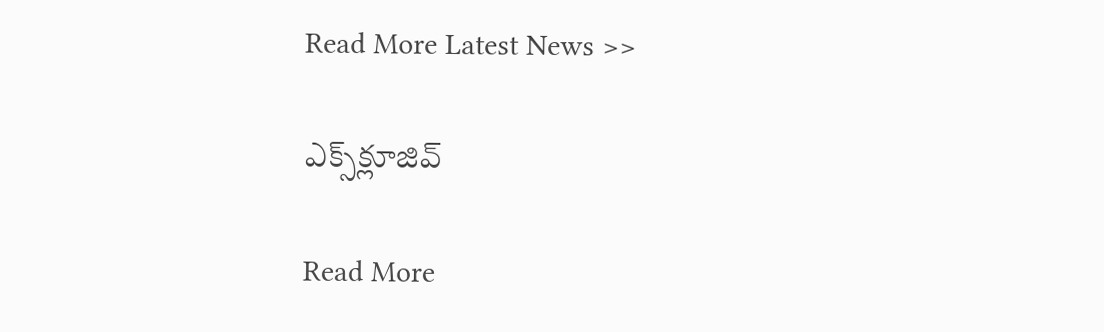Read More Latest News >>

ఎక్స్‌క్లూజివ్‌

Read More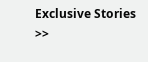Exclusive Stories >>